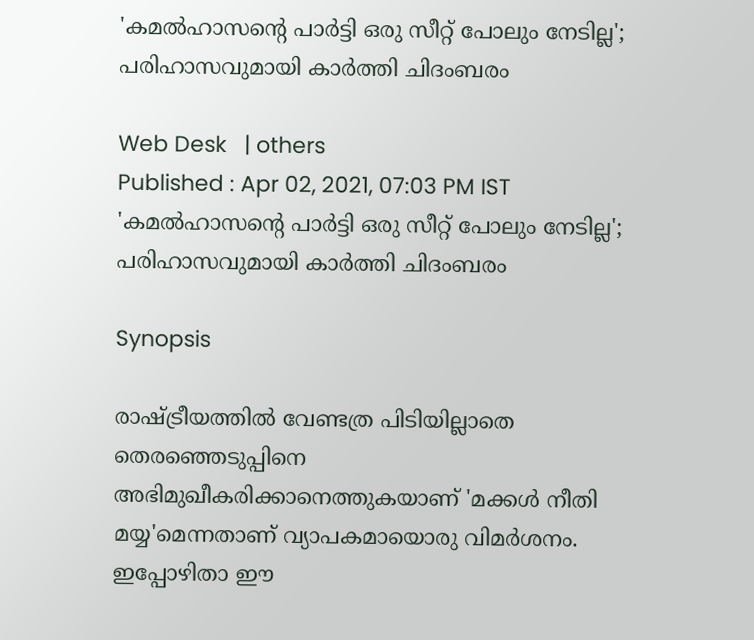'കമല്‍ഹാസന്റെ പാര്‍ട്ടി ഒരു സീറ്റ് പോലും നേടില്ല'; പരിഹാസവുമായി കാര്‍ത്തി ചിദംബരം

Web Desk   | others
Published : Apr 02, 2021, 07:03 PM IST
'കമല്‍ഹാസന്റെ പാര്‍ട്ടി ഒരു സീറ്റ് പോലും നേടില്ല'; പരിഹാസവുമായി കാര്‍ത്തി ചിദംബരം

Synopsis

രാഷ്ട്രീയത്തില്‍ വേണ്ടത്ര പിടിയില്ലാതെ തെരഞ്ഞെടുപ്പിനെ അഭിമുഖീകരിക്കാനെത്തുകയാണ് 'മക്കള്‍ നീതി മയ്യ'മെന്നതാണ് വ്യാപകമായൊരു വിമര്‍ശനം. ഇപ്പോഴിതാ ഈ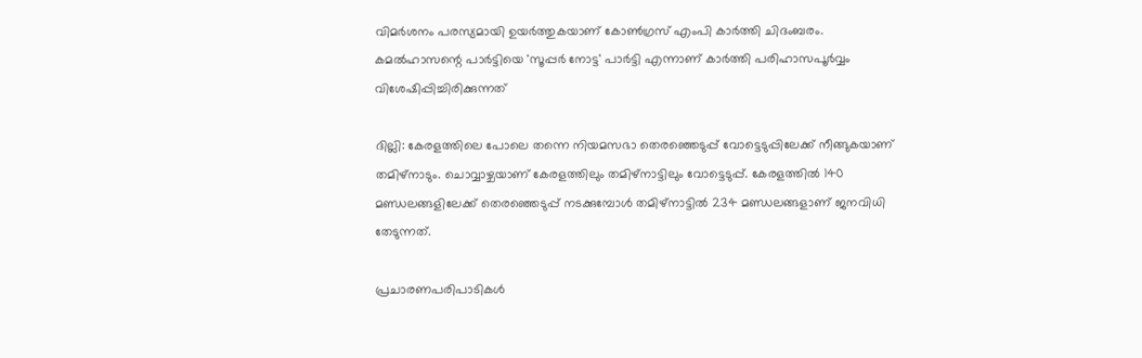വിമര്‍ശനം പരസ്യമായി ഉയര്‍ത്തുകയാണ് കോണ്‍ഗ്രസ് എംപി കാര്‍ത്തി ചിദംബരം. കമല്‍ഹാസന്റെ പാര്‍ട്ടിയെ 'സൂപ്പര്‍ നോട്ട' പാര്‍ട്ടി എന്നാണ് കാര്‍ത്തി പരിഹാസപൂര്‍വ്വം വിശേഷിപ്പിച്ചിരിക്കുന്നത്

ദില്ലി: കേരളത്തിലെ പോലെ തന്നെ നിയമസഭാ തെരഞ്ഞെടുപ്പ് വോട്ടെടുപ്പിലേക്ക് നീങ്ങുകയാണ് തമിഴ്‌നാടും. ചൊവ്വാഴ്ചയാണ് കേരളത്തിലും തമിഴ്‌നാട്ടിലും വോട്ടെടുപ്പ്. കേരളത്തില്‍ 140 മണ്ഡലങ്ങളിലേക്ക് തെരഞ്ഞെടുപ്പ് നടക്കുമ്പോള്‍ തമിഴ്‌നാട്ടില്‍ 234 മണ്ഡലങ്ങളാണ് ജനവിധി തേടുന്നത്.

പ്രചാരണപരിപാടികള്‍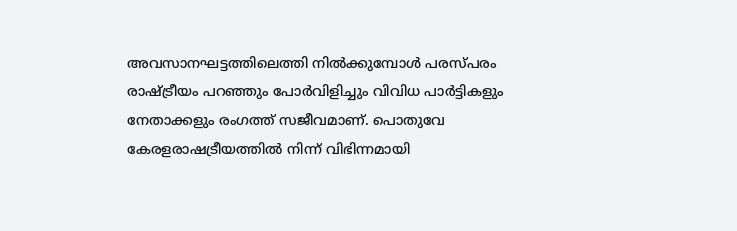അവസാനഘട്ടത്തിലെത്തി നില്‍ക്കുമ്പോള്‍ പരസ്പരം രാഷ്ട്രീയം പറഞ്ഞും പോര്‍വിളിച്ചും വിവിധ പാര്‍ട്ടികളും നേതാക്കളും രംഗത്ത് സജീവമാണ്. പൊതുവേ കേരളരാഷട്രീയത്തില്‍ നിന്ന് വിഭിന്നമായി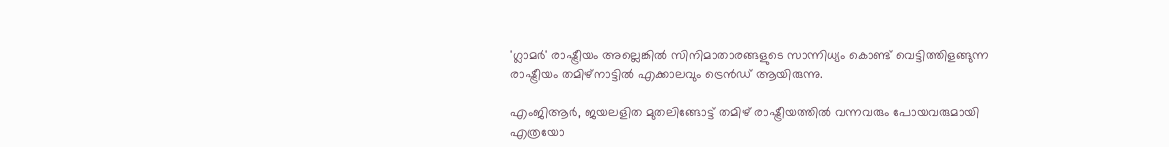'ഗ്ലാമര്‍' രാഷ്ട്രീയം അല്ലെങ്കില്‍ സിനിമാതാരങ്ങളുടെ സാന്നിധ്യം കൊണ്ട് വെട്ടിത്തിളങ്ങുന്ന രാഷ്ട്രീയം തമിഴ്‌നാട്ടില്‍ എക്കാലവും ട്രെന്‍ഡ് ആയിരുന്നു.

എംജിആര്‍, ജയലളിത മുതലിങ്ങോട്ട് തമിഴ് രാഷ്ട്രീയത്തില്‍ വന്നവരും പോയവരുമായി എത്രയോ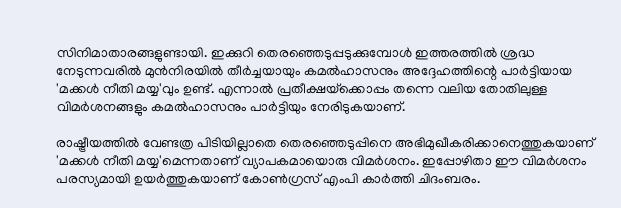സിനിമാതാരങ്ങളുണ്ടായി. ഇക്കുറി തെരഞ്ഞെടുപ്പടുക്കുമ്പോള്‍ ഇത്തരത്തില്‍ ശ്രദ്ധ നേടുന്നവരില്‍ മുന്‍നിരയില്‍ തീര്‍ച്ചയായും കമല്‍ഹാസനും അദ്ദേഹത്തിന്റെ പാര്‍ട്ടിയായ 'മക്കള്‍ നീതി മയ്യ'വും ഉണ്ട്. എന്നാല്‍ പ്രതീക്ഷയ്‌ക്കൊപ്പം തന്നെ വലിയ തോതിലുള്ള വിമര്‍ശനങ്ങളും കമല്‍ഹാസനും പാര്‍ട്ടിയും നേരിടുകയാണ്.

രാഷ്ട്രീയത്തില്‍ വേണ്ടത്ര പിടിയില്ലാതെ തെരഞ്ഞെടുപ്പിനെ അഭിമുഖീകരിക്കാനെത്തുകയാണ് 'മക്കള്‍ നീതി മയ്യ'മെന്നതാണ് വ്യാപകമായൊരു വിമര്‍ശനം. ഇപ്പോഴിതാ ഈ വിമര്‍ശനം പരസ്യമായി ഉയര്‍ത്തുകയാണ് കോണ്‍ഗ്രസ് എംപി കാര്‍ത്തി ചിദംബരം.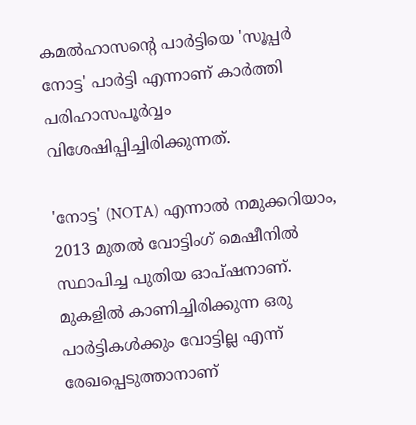കമല്‍ഹാസന്റെ പാര്‍ട്ടിയെ 'സൂപ്പര്‍ നോട്ട' പാര്‍ട്ടി എന്നാണ് കാര്‍ത്തി പരിഹാസപൂര്‍വ്വം വിശേഷിപ്പിച്ചിരിക്കുന്നത്.

'നോട്ട' (NOTA) എന്നാല്‍ നമുക്കറിയാം, 2013 മുതല്‍ വോട്ടിംഗ് മെഷീനില്‍ സ്ഥാപിച്ച പുതിയ ഓപ്ഷനാണ്. മുകളില്‍ കാണിച്ചിരിക്കുന്ന ഒരു പാര്‍ട്ടികള്‍ക്കും വോട്ടില്ല എന്ന് രേഖപ്പെടുത്താനാണ്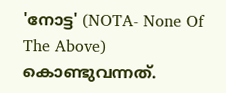'നോട്ട' (NOTA- None Of The Above) കൊണ്ടുവന്നത്.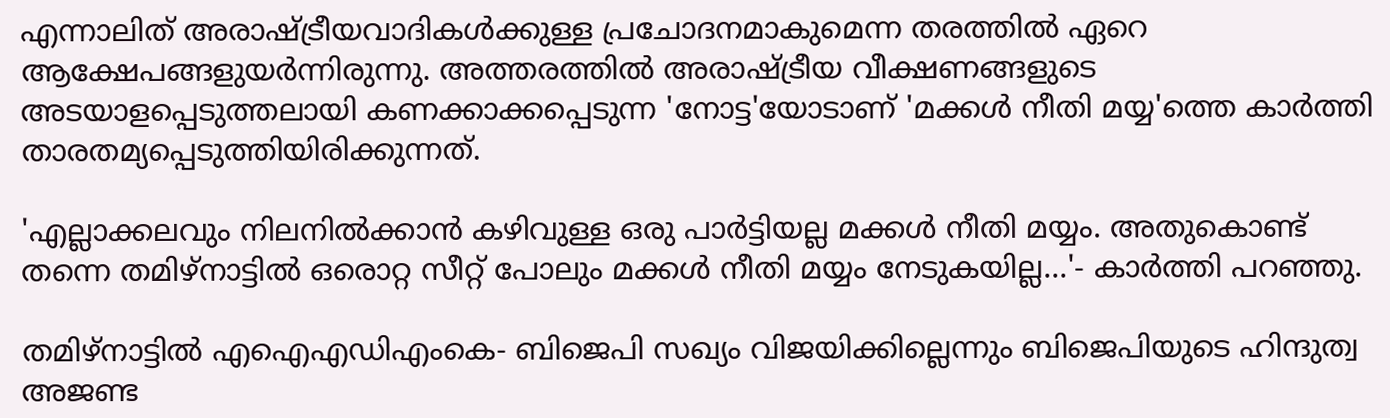എന്നാലിത് അരാഷ്ട്രീയവാദികള്‍ക്കുള്ള പ്രചോദനമാകുമെന്ന തരത്തില്‍ ഏറെ ആക്ഷേപങ്ങളുയര്‍ന്നിരുന്നു. അത്തരത്തില്‍ അരാഷ്ട്രീയ വീക്ഷണങ്ങളുടെ അടയാളപ്പെടുത്തലായി കണക്കാക്കപ്പെടുന്ന 'നോട്ട'യോടാണ് 'മക്കള്‍ നീതി മയ്യ'ത്തെ കാര്‍ത്തി താരതമ്യപ്പെടുത്തിയിരിക്കുന്നത്.

'എല്ലാക്കലവും നിലനില്‍ക്കാന്‍ കഴിവുള്ള ഒരു പാര്‍ട്ടിയല്ല മക്കള്‍ നീതി മയ്യം. അതുകൊണ്ട് തന്നെ തമിഴ്‌നാട്ടില്‍ ഒരൊറ്റ സീറ്റ് പോലും മക്കള്‍ നീതി മയ്യം നേടുകയില്ല...'- കാര്‍ത്തി പറഞ്ഞു.

തമിഴ്‌നാട്ടില്‍ എഐഎഡിഎംകെ- ബിജെപി സഖ്യം വിജയിക്കില്ലെന്നും ബിജെപിയുടെ ഹിന്ദുത്വ അജണ്ട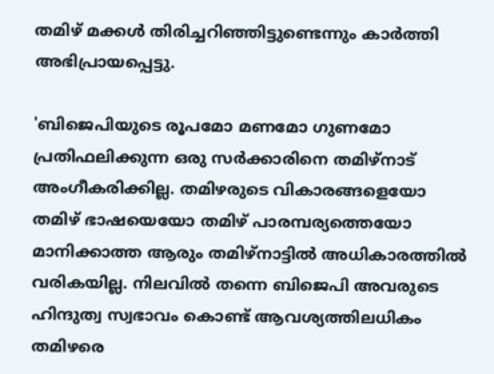തമിഴ് മക്കള്‍ തിരിച്ചറിഞ്ഞിട്ടുണ്ടെന്നും കാര്‍ത്തി അഭിപ്രായപ്പെട്ടു.

'ബിജെപിയുടെ രൂപമോ മണമോ ഗുണമോ പ്രതിഫലിക്കുന്ന ഒരു സര്‍ക്കാരിനെ തമിഴ്‌നാട് അംഗീകരിക്കില്ല. തമിഴരുടെ വികാരങ്ങളെയോ തമിഴ് ഭാഷയെയോ തമിഴ് പാരമ്പര്യത്തെയോ മാനിക്കാത്ത ആരും തമിഴ്‌നാട്ടില്‍ അധികാരത്തില്‍ വരികയില്ല. നിലവില്‍ തന്നെ ബിജെപി അവരുടെ ഹിന്ദുത്വ സ്വഭാവം കൊണ്ട് ആവശ്യത്തിലധികം തമിഴരെ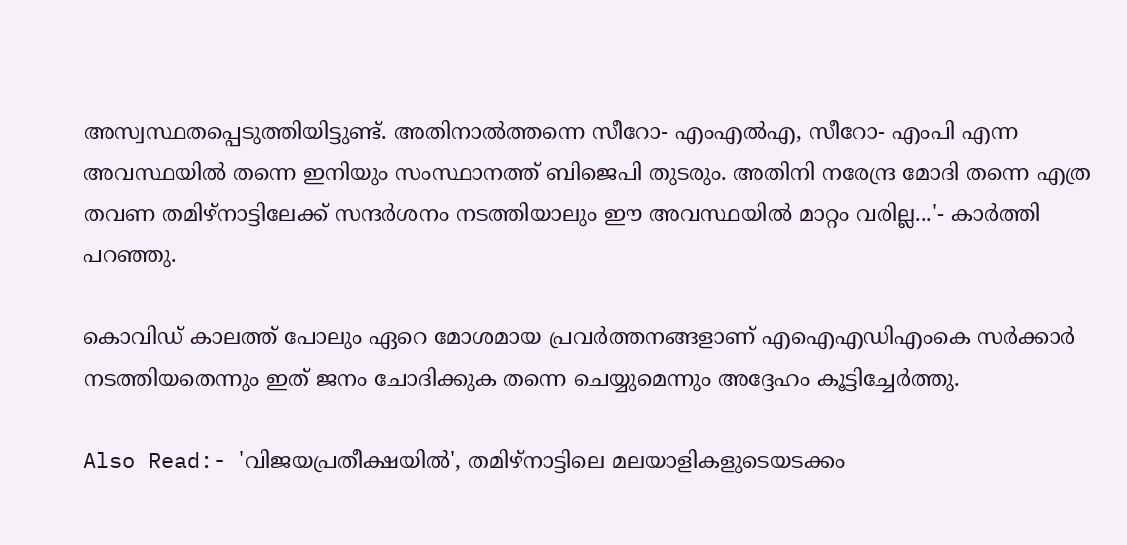അസ്വസ്ഥതപ്പെടുത്തിയിട്ടുണ്ട്. അതിനാല്‍ത്തന്നെ സീറോ- എംഎല്‍എ, സീറോ- എംപി എന്ന അവസ്ഥയില്‍ തന്നെ ഇനിയും സംസ്ഥാനത്ത് ബിജെപി തുടരും. അതിനി നരേന്ദ്ര മോദി തന്നെ എത്ര തവണ തമിഴ്‌നാട്ടിലേക്ക് സന്ദര്‍ശനം നടത്തിയാലും ഈ അവസ്ഥയില്‍ മാറ്റം വരില്ല...'- കാര്‍ത്തി പറഞ്ഞു.

കൊവിഡ് കാലത്ത് പോലും ഏറെ മോശമായ പ്രവര്‍ത്തനങ്ങളാണ് എഐഎഡിഎംകെ സര്‍ക്കാര്‍ നടത്തിയതെന്നും ഇത് ജനം ചോദിക്കുക തന്നെ ചെയ്യുമെന്നും അദ്ദേഹം കൂട്ടിച്ചേര്‍ത്തു.

Also Read:- 'വിജയപ്രതീക്ഷയിൽ', തമിഴ്നാട്ടിലെ മലയാളികളുടെയടക്കം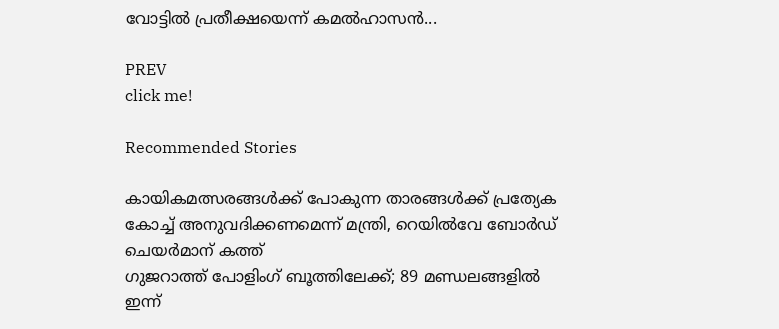വോട്ടിൽ പ്രതീക്ഷയെന്ന് കമൽഹാസൻ...

PREV
click me!

Recommended Stories

കായികമത്സരങ്ങൾക്ക് പോകുന്ന താരങ്ങൾക്ക് പ്രത്യേക കോച്ച് അനുവദിക്കണമെന്ന് മന്ത്രി, റെയിൽവേ ബോർഡ് ചെയർമാന് കത്ത്
ഗുജറാത്ത് പോളിംഗ് ബൂത്തിലേക്ക്; 89 മണ്ഡലങ്ങളിൽ ഇന്ന്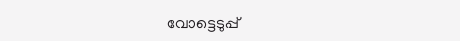വോട്ടെടുപ്പ്